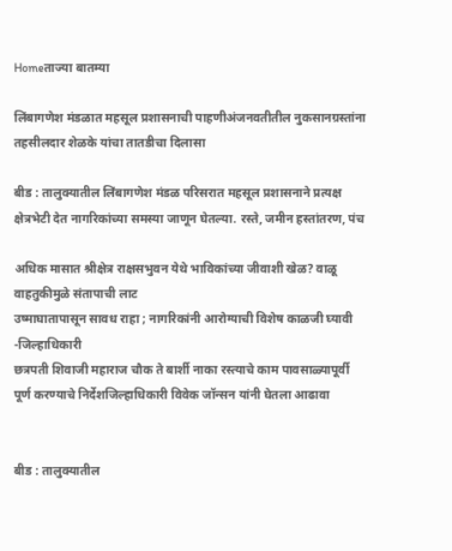Homeताज्या बातम्या

लिंबागणेश मंडळात महसूल प्रशासनाची पाहणीअंजनवतीतील नुकसानग्रस्तांना तहसीलदार शेळके यांचा तातडीचा दिलासा

बीड : तालुक्यातील लिंबागणेश मंडळ परिसरात महसूल प्रशासनाने प्रत्यक्ष क्षेत्रभेटी देत नागरिकांच्या समस्या जाणून घेतल्या. रस्ते, जमीन हस्तांतरण, पंच

अधिक मासात श्रीक्षेत्र राक्षसभुवन येथे भाविकांच्या जीवाशी खेळ? वाळू वाहतुकीमुळे संतापाची लाट
उष्माघातापासून सावध राहा ; नागरिकांनी आरोग्याची विशेष काळजी घ्यावी -जिल्हाधिकारी
छत्रपती शिवाजी महाराज चौक ते बार्शी नाका रस्त्याचे काम पावसाळ्यापूर्वी पूर्ण करण्याचे निर्देशजिल्हाधिकारी विवेक जॉन्सन यांनी घेतला आढावा


बीड : तालुक्यातील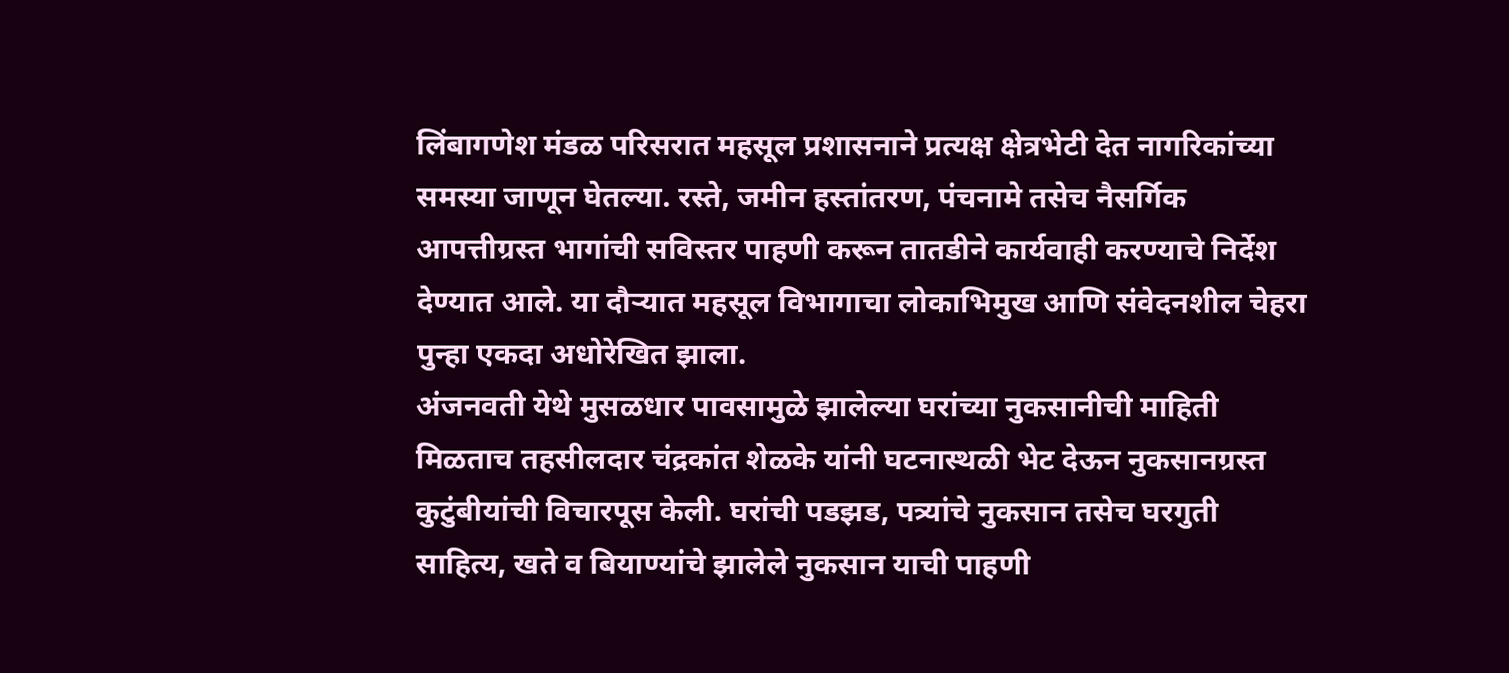लिंबागणेश मंडळ परिसरात महसूल प्रशासनाने प्रत्यक्ष क्षेत्रभेटी देत नागरिकांच्या समस्या जाणून घेतल्या. रस्ते, जमीन हस्तांतरण, पंचनामे तसेच नैसर्गिक आपत्तीग्रस्त भागांची सविस्तर पाहणी करून तातडीने कार्यवाही करण्याचे निर्देश देण्यात आले. या दौर्‍यात महसूल विभागाचा लोकाभिमुख आणि संवेदनशील चेहरा पुन्हा एकदा अधोरेखित झाला.
अंजनवती येथे मुसळधार पावसामुळे झालेल्या घरांच्या नुकसानीची माहिती मिळताच तहसीलदार चंद्रकांत शेळके यांनी घटनास्थळी भेट देऊन नुकसानग्रस्त कुटुंबीयांची विचारपूस केली. घरांची पडझड, पत्र्यांचे नुकसान तसेच घरगुती साहित्य, खते व बियाण्यांचे झालेले नुकसान याची पाहणी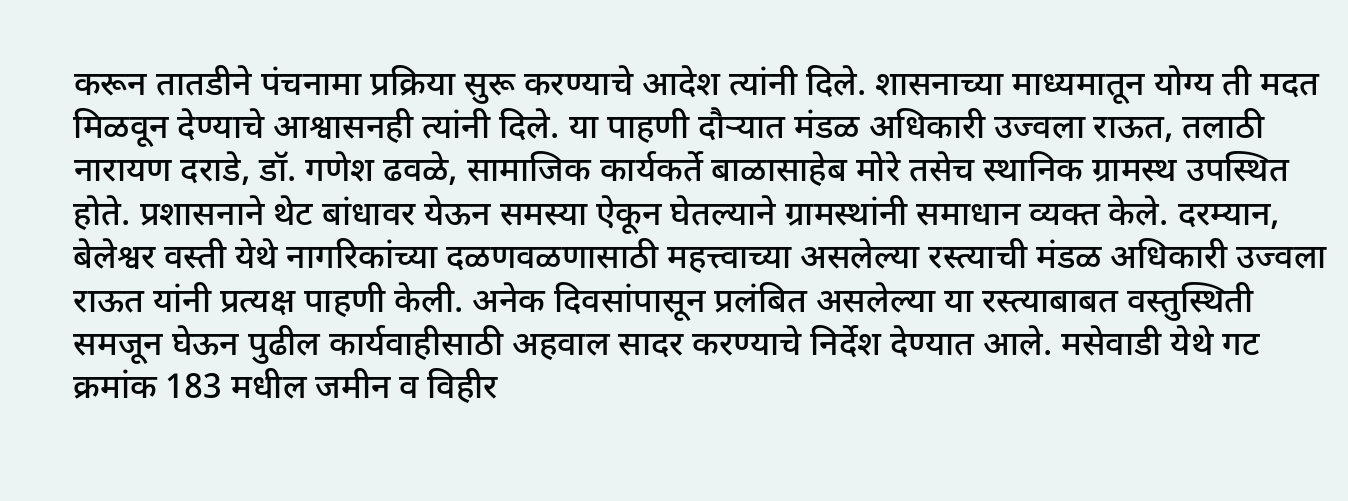करून तातडीने पंचनामा प्रक्रिया सुरू करण्याचे आदेश त्यांनी दिले. शासनाच्या माध्यमातून योग्य ती मदत मिळवून देण्याचे आश्वासनही त्यांनी दिले. या पाहणी दौर्‍यात मंडळ अधिकारी उज्वला राऊत, तलाठी नारायण दराडे, डॉ. गणेश ढवळे, सामाजिक कार्यकर्ते बाळासाहेब मोरे तसेच स्थानिक ग्रामस्थ उपस्थित होते. प्रशासनाने थेट बांधावर येऊन समस्या ऐकून घेतल्याने ग्रामस्थांनी समाधान व्यक्त केले. दरम्यान, बेलेश्वर वस्ती येथे नागरिकांच्या दळणवळणासाठी महत्त्वाच्या असलेल्या रस्त्याची मंडळ अधिकारी उज्वला राऊत यांनी प्रत्यक्ष पाहणी केली. अनेक दिवसांपासून प्रलंबित असलेल्या या रस्त्याबाबत वस्तुस्थिती समजून घेऊन पुढील कार्यवाहीसाठी अहवाल सादर करण्याचे निर्देश देण्यात आले. मसेवाडी येथे गट क्रमांक 183 मधील जमीन व विहीर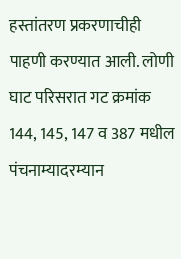हस्तांतरण प्रकरणाचीही पाहणी करण्यात आली. लोणी घाट परिसरात गट क्रमांक 144, 145, 147 व 387 मधील पंचनाम्यादरम्यान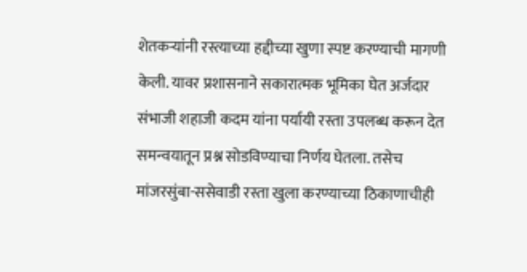शेतकर्‍यांनी रस्त्याच्या हद्दीच्या खुणा स्पष्ट करण्याची मागणी केली. यावर प्रशासनाने सकारात्मक भूमिका घेत अर्जदार संभाजी शहाजी कदम यांना पर्यायी रस्ता उपलब्ध करून देत समन्वयातून प्रश्न सोडविण्याचा निर्णय घेतला. तसेच मांजरसुंबा-ससेवाडी रस्ता खुला करण्याच्या ठिकाणाचीही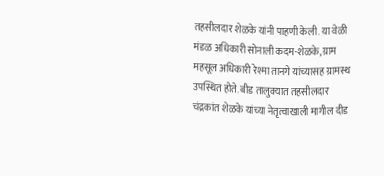तहसीलदार शेळके यांनी पाहणी केली. या वेळी मंडळ अधिकारी सोनाली कदम-शेळके, ग्राम महसूल अधिकारी रेश्मा तानगे यांच्यासह ग्रामस्थ उपस्थित होते. बीड तालुक्यात तहसीलदार चंद्रकांत शेळके यांच्या नेतृत्वाखाली मागील दीड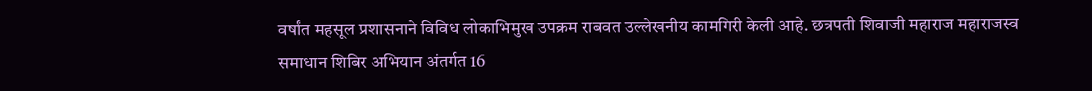वर्षांत महसूल प्रशासनाने विविध लोकाभिमुख उपक्रम राबवत उल्लेखनीय कामगिरी केली आहे. छत्रपती शिवाजी महाराज महाराजस्व समाधान शिबिर अभियान अंतर्गत 16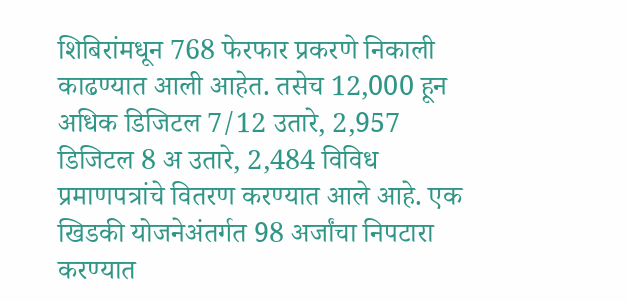शिबिरांमधून 768 फेरफार प्रकरणे निकाली काढण्यात आली आहेत. तसेच 12,000 हून अधिक डिजिटल 7/12 उतारे, 2,957 डिजिटल 8 अ उतारे, 2,484 विविध प्रमाणपत्रांचे वितरण करण्यात आले आहे. एक खिडकी योजनेअंतर्गत 98 अर्जांचा निपटारा करण्यात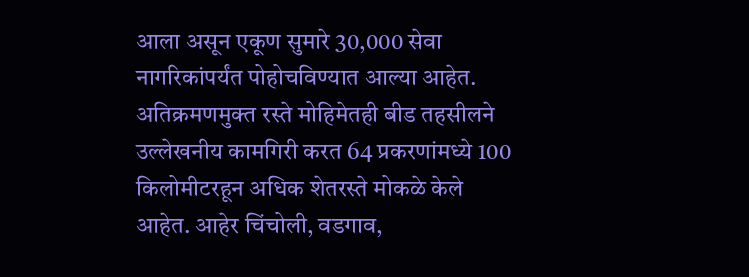आला असून एकूण सुमारे 30,000 सेवा नागरिकांपर्यंत पोहोचविण्यात आल्या आहेत. अतिक्रमणमुक्त रस्ते मोहिमेतही बीड तहसीलने उल्लेखनीय कामगिरी करत 64 प्रकरणांमध्ये 100 किलोमीटरहून अधिक शेतरस्ते मोकळे केले आहेत. आहेर चिंचोली, वडगाव,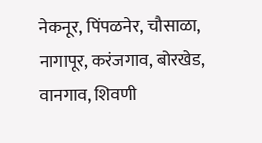नेकनूर, पिंपळनेर, चौसाळा, नागापूर, करंजगाव, बोरखेड, वानगाव, शिवणी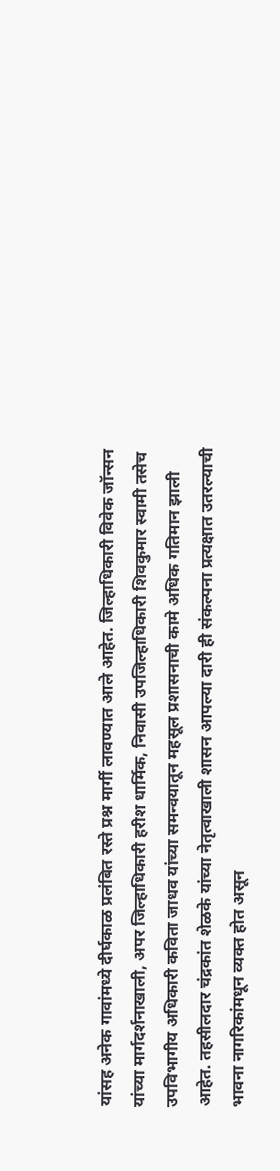यांसह अनेक गावांमध्ये दीर्घकाळ प्रलंबित रस्ते प्रश्न मार्गी लावण्यात आले आहेत. जिल्हाधिकारी विवेक जॉन्सन यांच्या मार्गदर्शनाखाली, अपर जिल्हाधिकारी हरीश धार्मिक, निवासी उपजिल्हाधिकारी शिवकुमार स्वामी तसेच उपविभागीय अधिकारी कविता जाधव यांच्या समन्वयातून महसूल प्रशासनाची कामे अधिक गतिमान झाली आहेत. तहसीलदार चंद्रकांत शेळके यांच्या नेतृत्वाखाली शासन आपल्या दारी ही संकल्पना प्रत्यक्षात उतरल्याची भावना नागरिकांमधून व्यक्त होत असून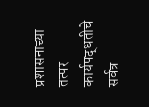प्रशासनाच्या तत्पर कार्यपद्धतीचे सर्वत्र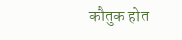कौतुक होत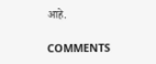आहे.

COMMENTS